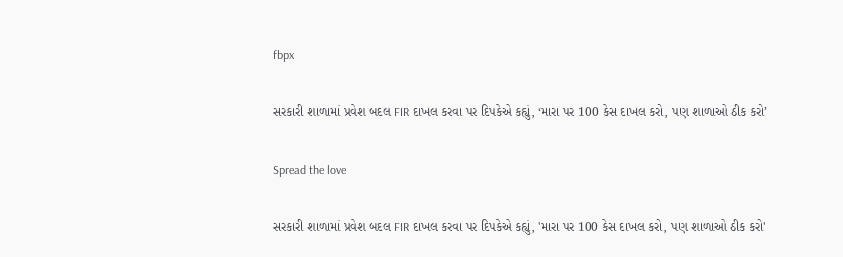fbpx

સરકારી શાળામાં પ્રવેશ બદલ FIR દાખલ કરવા પર દિપકેએ કહ્યું, ‘મારા પર 100 કેસ દાખલ કરો, પણ શાળાઓ ઠીક કરો’

Spread the love

સરકારી શાળામાં પ્રવેશ બદલ FIR દાખલ કરવા પર દિપકેએ કહ્યું, 'મારા પર 100 કેસ દાખલ કરો, પણ શાળાઓ ઠીક કરો'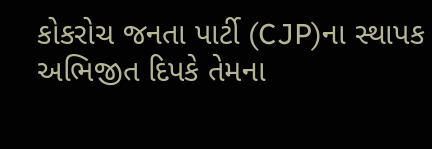કોકરોચ જનતા પાર્ટી (CJP)ના સ્થાપક અભિજીત દિપકે તેમના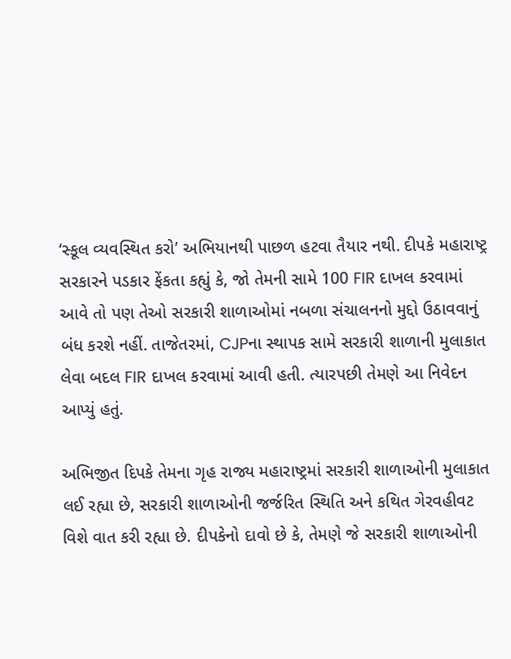‘સ્કૂલ વ્યવસ્થિત કરો’ અભિયાનથી પાછળ હટવા તૈયાર નથી. દીપકે મહારાષ્ટ્ર સરકારને પડકાર ફેંકતા કહ્યું કે, જો તેમની સામે 100 FIR દાખલ કરવામાં આવે તો પણ તેઓ સરકારી શાળાઓમાં નબળા સંચાલનનો મુદ્દો ઉઠાવવાનું બંધ કરશે નહીં. તાજેતરમાં, CJPના સ્થાપક સામે સરકારી શાળાની મુલાકાત લેવા બદલ FIR દાખલ કરવામાં આવી હતી. ત્યારપછી તેમણે આ નિવેદન આપ્યું હતું.

અભિજીત દિપકે તેમના ગૃહ રાજ્ય મહારાષ્ટ્રમાં સરકારી શાળાઓની મુલાકાત લઈ રહ્યા છે, સરકારી શાળાઓની જર્જરિત સ્થિતિ અને કથિત ગેરવહીવટ વિશે વાત કરી રહ્યા છે. દીપકેનો દાવો છે કે, તેમણે જે સરકારી શાળાઓની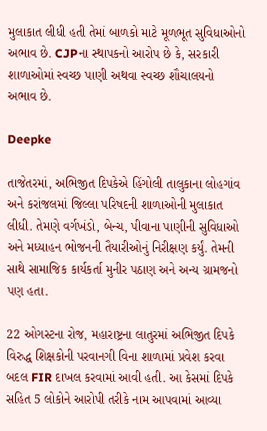મુલાકાત લીધી હતી તેમાં બાળકો માટે મૂળભૂત સુવિધાઓનો અભાવ છે. CJPના સ્થાપકનો આરોપ છે કે, સરકારી શાળાઓમાં સ્વચ્છ પાણી અથવા સ્વચ્છ શૌચાલયનો અભાવ છે.

Deepke

તાજેતરમાં, અભિજીત દિપકેએ હિંગોલી તાલુકાના લોહગાંવ અને કરાંજલમાં જિલ્લા પરિષદની શાળાઓની મુલાકાત લીધી. તેમણે વર્ગખંડો, બેન્ચ, પીવાના પાણીની સુવિધાઓ અને મધ્યાહન ભોજનની તૈયારીઓનું નિરીક્ષણ કર્યું. તેમની સાથે સામાજિક કાર્યકર્તા મુનીર પઠાણ અને અન્ય ગ્રામજનો પણ હતા.

22 ઓગસ્ટના રોજ, મહારાષ્ટ્રના લાતુરમાં અભિજીત દિપકે વિરુદ્ધ શિક્ષકોની પરવાનગી વિના શાળામાં પ્રવેશ કરવા બદલ FIR દાખલ કરવામાં આવી હતી. આ કેસમાં દિપકે સહિત 5 લોકોને આરોપી તરીકે નામ આપવામાં આવ્યા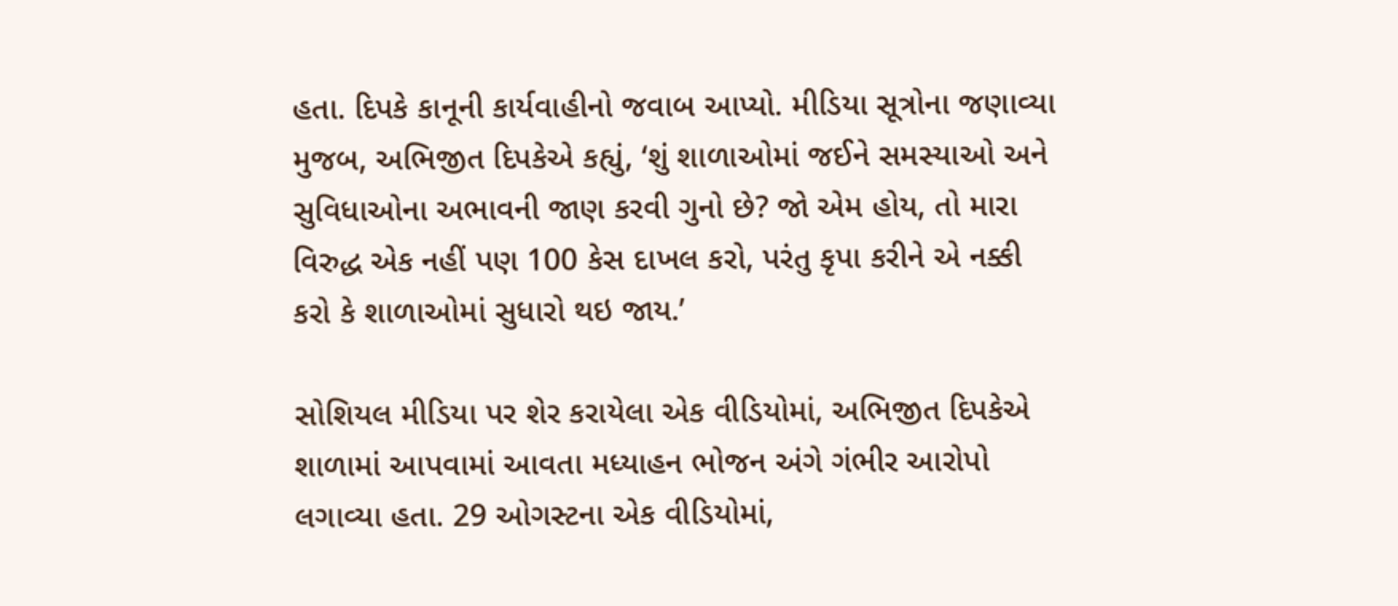હતા. દિપકે કાનૂની કાર્યવાહીનો જવાબ આપ્યો. મીડિયા સૂત્રોના જણાવ્યા મુજબ, અભિજીત દિપકેએ કહ્યું, ‘શું શાળાઓમાં જઈને સમસ્યાઓ અને સુવિધાઓના અભાવની જાણ કરવી ગુનો છે? જો એમ હોય, તો મારા વિરુદ્ધ એક નહીં પણ 100 કેસ દાખલ કરો, પરંતુ કૃપા કરીને એ નક્કી કરો કે શાળાઓમાં સુધારો થઇ જાય.’

સોશિયલ મીડિયા પર શેર કરાયેલા એક વીડિયોમાં, અભિજીત દિપકેએ શાળામાં આપવામાં આવતા મધ્યાહન ભોજન અંગે ગંભીર આરોપો લગાવ્યા હતા. 29 ઓગસ્ટના એક વીડિયોમાં,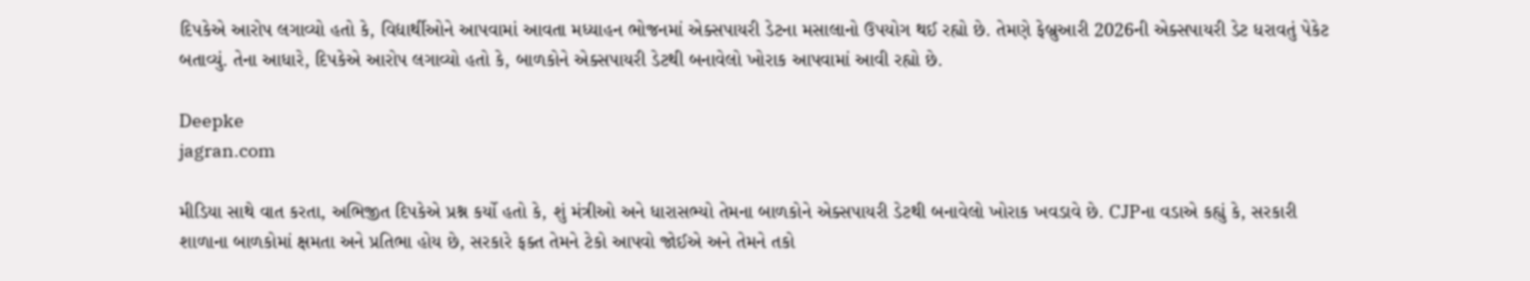દિપકેએ આરોપ લગાવ્યો હતો કે, વિદ્યાર્થીઓને આપવામાં આવતા મધ્યાહન ભોજનમાં એક્સપાયરી ડેટના મસાલાનો ઉપયોગ થઈ રહ્યો છે. તેમણે ફેબ્રુઆરી 2026ની એક્સપાયરી ડેટ ધરાવતું પેકેટ બતાવ્યું. તેના આધારે, દિપકેએ આરોપ લગાવ્યો હતો કે, બાળકોને એક્સપાયરી ડેટથી બનાવેલો ખોરાક આપવામાં આવી રહ્યો છે.

Deepke
jagran.com

મીડિયા સાથે વાત કરતા, અભિજીત દિપકેએ પ્રશ્ન કર્યો હતો કે, શું મંત્રીઓ અને ધારાસભ્યો તેમના બાળકોને એક્સપાયરી ડેટથી બનાવેલો ખોરાક ખવડાવે છે. CJPના વડાએ કહ્યું કે, સરકારી શાળાના બાળકોમાં ક્ષમતા અને પ્રતિભા હોય છે, સરકારે ફક્ત તેમને ટેકો આપવો જોઈએ અને તેમને તકો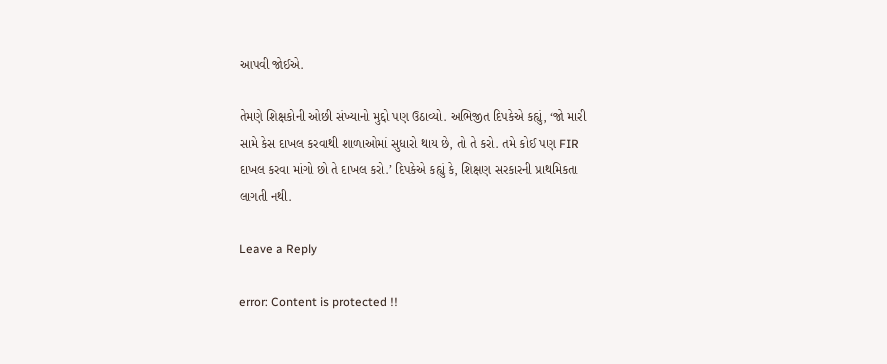આપવી જોઈએ.

તેમણે શિક્ષકોની ઓછી સંખ્યાનો મુદ્દો પણ ઉઠાવ્યો. અભિજીત દિપકેએ કહ્યું, ‘જો મારી સામે કેસ દાખલ કરવાથી શાળાઓમાં સુધારો થાય છે, તો તે કરો. તમે કોઈ પણ FIR દાખલ કરવા માંગો છો તે દાખલ કરો.’ દિપકેએ કહ્યું કે, શિક્ષણ સરકારની પ્રાથમિકતા લાગતી નથી.

Leave a Reply

error: Content is protected !!